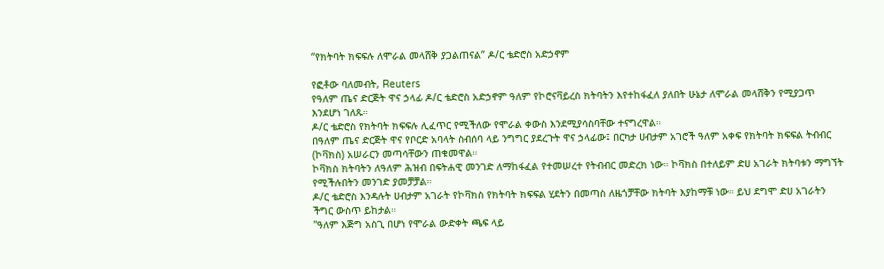“የክትባት ክፍፍሉ ለሞራል መላሸቅ ያጋልጠናል” ዶ/ር ቴድሮስ አድኃኖም

የፎቶው ባለመብት, Reuters
የዓለም ጤና ድርጅት ዋና ኃላፊ ዶ/ር ቴድሮስ አድኃኖም ዓለም የኮሮናቫይረስ ክትባትን እየተከፋፈለ ያለበት ሁኔታ ለሞራል መላሸቅን የሚያጋጥ እንደሆነ ገለጹ።
ዶ/ር ቴድሮስ የክትባት ክፍፍሉ ሊፈጥር የሚችለው የሞራል ቀውስ እንደሚያሳስባቸው ተናግረዋል።
በዓለም ጤና ድርጅት ዋና የቦርድ አባላት ስብሰባ ላይ ንግግር ያደረጉት ዋና ኃላፊው፤ በርካታ ሀብታም አገሮች ዓለም አቀፍ የክትባት ክፍፍል ትብብር (ኮቫክስ) አሠራርን መጣሳቸውን ጠቁመዋል።
ኮቫክስ ክትባትን ለዓለም ሕዝብ በፍትሐዊ መንገድ ለማከፋፈል የተመሠረተ የትብብር መድረክ ነው። ኮቫክስ በተለይም ድሀ አገራት ክትባቱን ማግኘት የሚችሉበትን መንገድ ያመቻቻል።
ዶ/ር ቴድሮስ እንዳሉት ሀብታም አገራት የኮቫክስ የክትባት ክፍፍል ሂደትን በመጣስ ለዜጎቻቸው ክትባት እያከማቹ ነው። ይህ ደግሞ ድሀ አገራትን ችግር ውስጥ ይከታል።
"ዓለም እጅግ አስጊ በሆነ የሞራል ውድቀት ጫፍ ላይ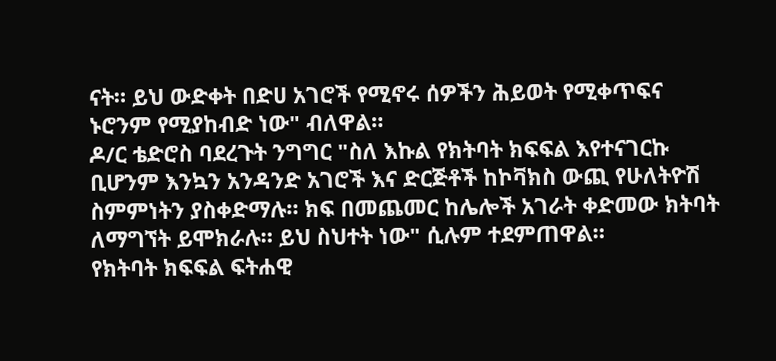ናት። ይህ ውድቀት በድሀ አገሮች የሚኖሩ ሰዎችን ሕይወት የሚቀጥፍና ኑሮንም የሚያከብድ ነው" ብለዋል።
ዶ/ር ቴድሮስ ባደረጉት ንግግር "ስለ እኩል የክትባት ክፍፍል እየተናገርኩ ቢሆንም እንኳን አንዳንድ አገሮች እና ድርጅቶች ከኮቫክስ ውጪ የሁለትዮሽ ስምምነትን ያስቀድማሉ። ክፍ በመጨመር ከሌሎች አገራት ቀድመው ክትባት ለማግኘት ይሞክራሉ። ይህ ስህተት ነው" ሲሉም ተደምጠዋል።
የክትባት ክፍፍል ፍትሐዊ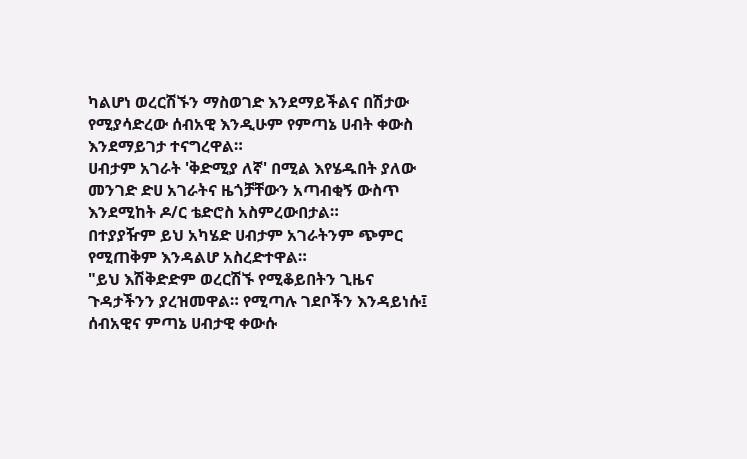ካልሆነ ወረርሽኙን ማስወገድ እንደማይችልና በሽታው የሚያሳድረው ሰብአዊ እንዲሁም የምጣኔ ሀብት ቀውስ እንደማይገታ ተናግረዋል።
ሀብታም አገራት 'ቅድሚያ ለኛ' በሚል እየሄዱበት ያለው መንገድ ድሀ አገራትና ዜጎቻቸውን አጣብቂኝ ውስጥ እንደሚከት ዶ/ር ቴድሮስ አስምረውበታል።
በተያያዥም ይህ አካሄድ ሀብታም አገራትንም ጭምር የሚጠቅም እንዳልሆ አስረድተዋል።
"ይህ እሽቅድድም ወረርሽኙ የሚቆይበትን ጊዜና ጉዳታችንን ያረዝመዋል። የሚጣሉ ገደቦችን እንዳይነሱ፤ ሰብአዊና ምጣኔ ሀብታዊ ቀውሱ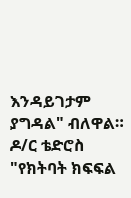እንዳይገታም ያግዳል" ብለዋል።
ዶ/ር ቴድሮስ "የክትባት ክፍፍል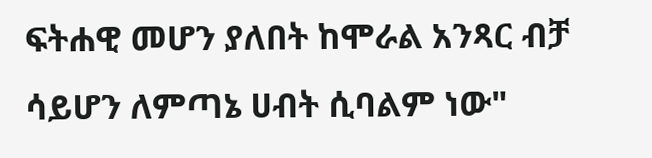ፍትሐዊ መሆን ያለበት ከሞራል አንጻር ብቻ ሳይሆን ለምጣኔ ሀብት ሲባልም ነው"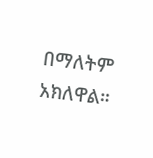በማለትም አክለዋል።